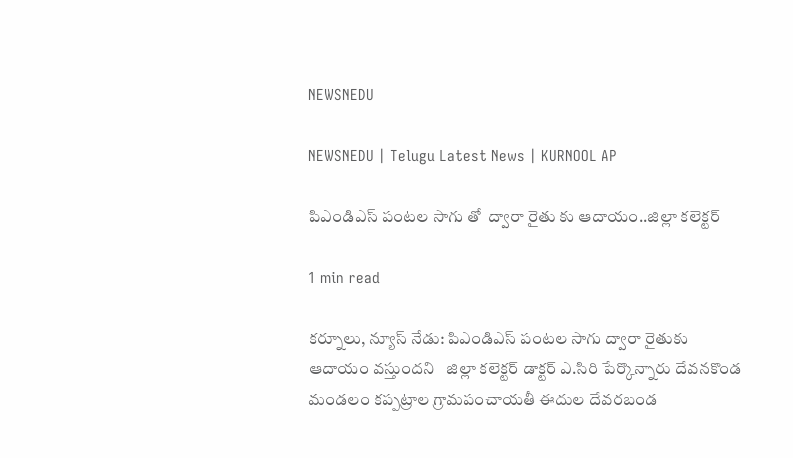NEWSNEDU

NEWSNEDU | Telugu Latest News | KURNOOL AP

పిఎండిఎస్ పంటల సాగు తో  ద్వారా రైతు కు ఆదాయం..జిల్లా కలెక్టర్

1 min read

కర్నూలు, న్యూస్ నేడు: పిఎండిఎస్ పంటల సాగు ద్వారా రైతుకు ఆదాయం వస్తుందని   జిల్లా కలెక్టర్ డాక్టర్ ఎ.సిరి పేర్కొన్నారు దేవనకొండ మండలం కప్పట్రాల గ్రామపంచాయతీ ఈదుల దేవరబండ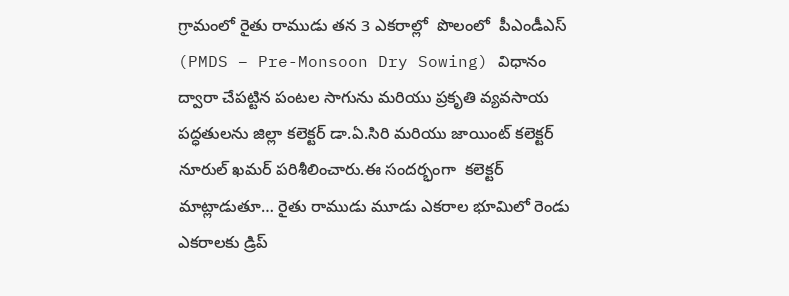గ్రామంలో రైతు రాముడు తన 3 ఎకరాల్లో  పొలంలో  పీఎండీఎస్ (PMDS – Pre-Monsoon Dry Sowing) విధానం ద్వారా చేపట్టిన పంటల సాగును మరియు ప్రకృతి వ్యవసాయ పద్ధతులను జిల్లా కలెక్టర్ డా.ఏ.సిరి మరియు జాయింట్ కలెక్టర్ నూరుల్ ఖమర్ పరిశీలించారు.ఈ సందర్భంగా  కలెక్టర్ మాట్లాడుతూ… రైతు రాముడు మూడు ఎకరాల భూమిలో రెండు ఎకరాలకు డ్రిప్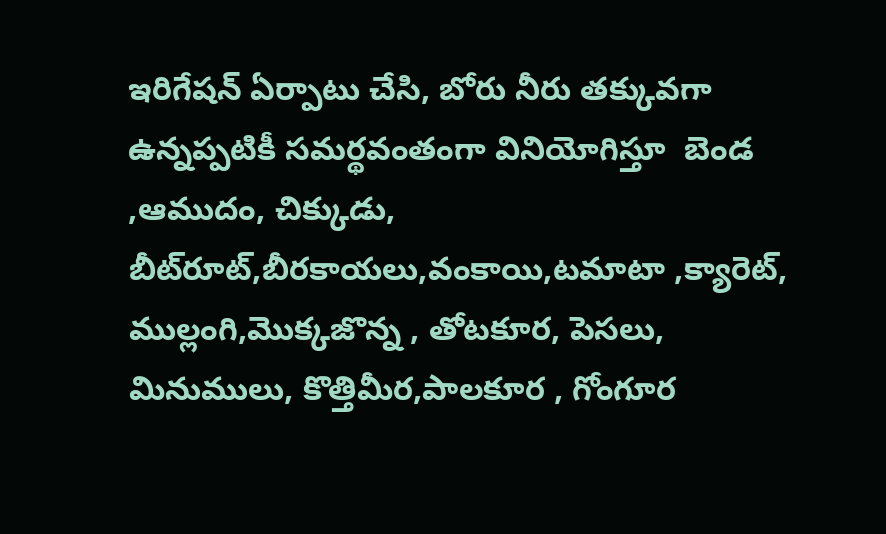ఇరిగేషన్ ఏర్పాటు చేసి, బోరు నీరు తక్కువగా ఉన్నప్పటికీ సమర్థవంతంగా వినియోగిస్తూ  బెండ ,ఆముదం, చిక్కుడు, బీట్‌రూట్,బీరకాయలు,వంకాయి,టమాటా ,క్యారెట్, ముల్లంగి,మొక్కజొన్న , తోటకూర, పెసలు, మినుములు, కొత్తిమీర,పాలకూర , గోంగూర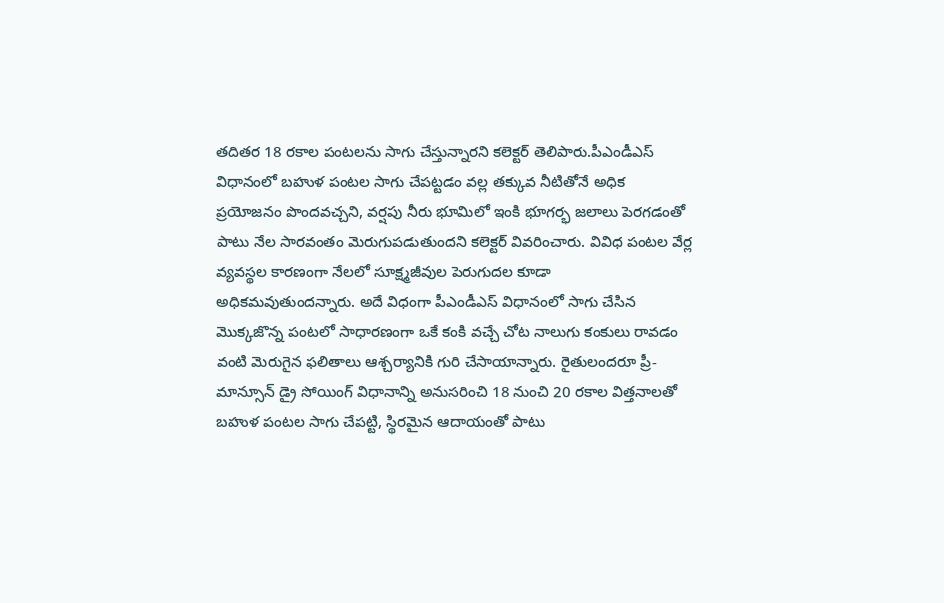తదితర 18 రకాల పంటలను సాగు చేస్తున్నారని కలెక్టర్ తెలిపారు.పీఎండీఎస్ విధానంలో బహుళ పంటల సాగు చేపట్టడం వల్ల తక్కువ నీటితోనే అధిక ప్రయోజనం పొందవచ్చని, వర్షపు నీరు భూమిలో ఇంకి భూగర్భ జలాలు పెరగడంతో పాటు నేల సారవంతం మెరుగుపడుతుందని కలెక్టర్ వివరించారు. వివిధ పంటల వేర్ల వ్యవస్థల కారణంగా నేలలో సూక్ష్మజీవుల పెరుగుదల కూడా అధికమవుతుందన్నారు. అదే విధంగా పీఎండీఎస్ విధానంలో సాగు చేసిన మొక్కజొన్న పంటలో సాధారణంగా ఒకే కంకి వచ్చే చోట నాలుగు కంకులు రావడం వంటి మెరుగైన ఫలితాలు ఆశ్చర్యానికి గురి చేసాయాన్నారు. రైతులందరూ ప్రీ-మాన్సూన్ డ్రై సోయింగ్ విధానాన్ని అనుసరించి 18 నుంచి 20 రకాల విత్తనాలతో బహుళ పంటల సాగు చేపట్టి, స్థిరమైన ఆదాయంతో పాటు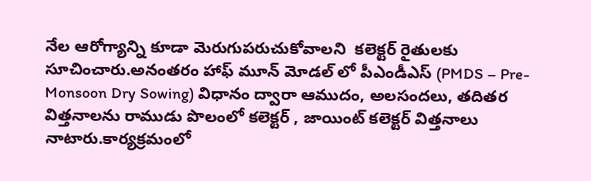నేల ఆరోగ్యాన్ని కూడా మెరుగుపరుచుకోవాలని  కలెక్టర్ రైతులకు సూచించారు.అనంతరం హాఫ్ మూన్ మోడల్ లో పీఎండీఎస్ (PMDS – Pre-Monsoon Dry Sowing) విధానం ద్వారా ఆముదం, అలసందలు, తదితర విత్తనాలను రాముడు పొలంలో కలెక్టర్ , జాయింట్ కలెక్టర్ విత్తనాలు నాటారు.కార్యక్రమంలో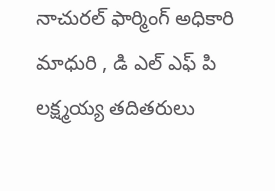నాచురల్ ఫార్మింగ్ అధికారి మాధురి , డి ఎల్ ఎఫ్ పి లక్ష్మయ్య తదితరులు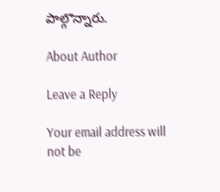పాల్గొన్నారు.

About Author

Leave a Reply

Your email address will not be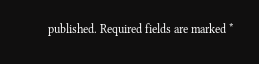published. Required fields are marked *